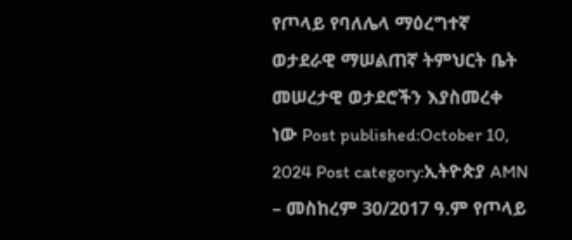የጦላይ የባለሌላ ማዕረግተኛ ወታደራዊ ማሠልጠኛ ትምህርት ቤት መሠረታዊ ወታደሮችን እያስመረቀ ነው Post published:October 10, 2024 Post category:ኢትዮጵያ AMN – መስከረም 30/2017 ዓ.ም የጦላይ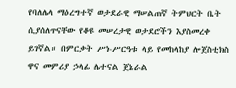የባለሌላ ማዕረግተኛ ወታደራዊ ማሠልጠኛ ትምህርት ቤት ሲያሰለጥናቸው የቆዩ መሠረታዊ ወታደሮችን እያስመረቀ ይገኛል። በምርቃት ሥነ-ሥርዓቱ ላይ የመከላከያ ሎጀስቲክስ ዋና መምሪያ ኃላፊ ሌተናል ጀኔራል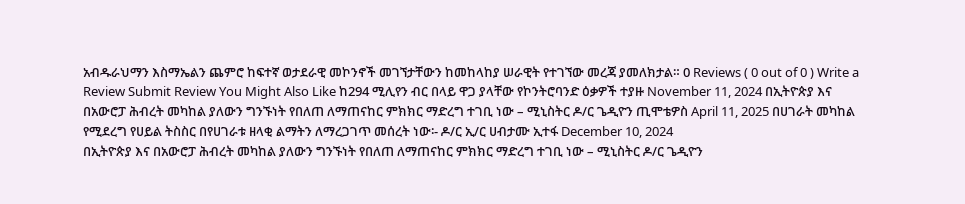አብዱራህማን እስማኤልን ጨምሮ ከፍተኛ ወታደራዊ መኮንኖች መገኘታቸውን ከመከላከያ ሠራዊት የተገኘው መረጃ ያመለክታል። 0 Reviews ( 0 out of 0 ) Write a Review Submit Review You Might Also Like ከ294 ሚሊየን ብር በላይ ዋጋ ያላቸው የኮንትሮባንድ ዕቃዎች ተያዙ November 11, 2024 በኢትዮጵያ እና በአውሮፓ ሕብረት መካከል ያለውን ግንኙነት የበለጠ ለማጠናከር ምክክር ማድረግ ተገቢ ነው – ሚኒስትር ዶ/ር ጌዲዮን ጢሞቴዎስ April 11, 2025 በሀገራት መካከል የሚደረግ የሀይል ትስስር በየሀገራቱ ዘላቂ ልማትን ለማረጋገጥ መሰረት ነው፡- ዶ/ር ኢ/ር ሀብታሙ ኢተፋ December 10, 2024
በኢትዮጵያ እና በአውሮፓ ሕብረት መካከል ያለውን ግንኙነት የበለጠ ለማጠናከር ምክክር ማድረግ ተገቢ ነው – ሚኒስትር ዶ/ር ጌዲዮን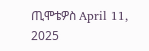ጢሞቴዎስ April 11, 2025